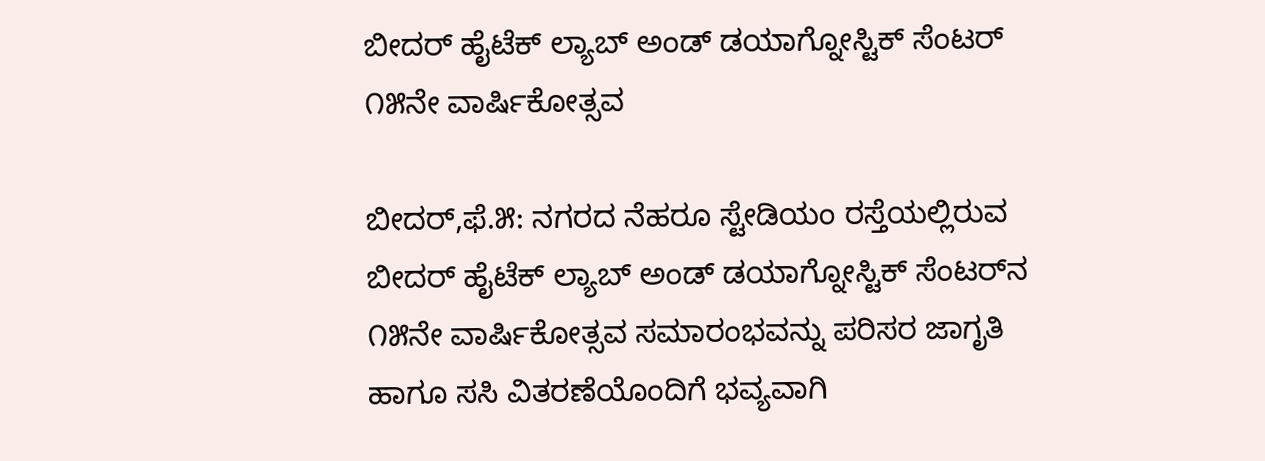ಬೀದರ್ ಹೈಟೆಕ್ ಲ್ಯಾಬ್ ಅಂಡ್ ಡಯಾಗ್ನೋಸ್ಟಿಕ್ ಸೆಂಟರ್ ೧೫ನೇ ವಾರ್ಷಿಕೋತ್ಸವ

ಬೀದರ್,ಫೆ.೫: ನಗರದ ನೆಹರೂ ಸ್ಟೇಡಿಯಂ ರಸ್ತೆಯಲ್ಲಿರುವ ಬೀದರ್ ಹೈಟೆಕ್ ಲ್ಯಾಬ್ ಅಂಡ್ ಡಯಾಗ್ನೋಸ್ಟಿಕ್ ಸೆಂಟರ್‌ನ ೧೫ನೇ ವಾರ್ಷಿಕೋತ್ಸವ ಸಮಾರಂಭವನ್ನು ಪರಿಸರ ಜಾಗೃತಿ ಹಾಗೂ ಸಸಿ ವಿತರಣೆಯೊಂದಿಗೆ ಭವ್ಯವಾಗಿ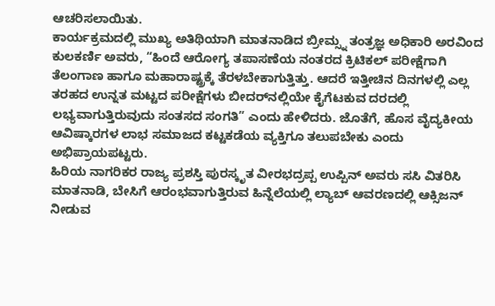ಆಚರಿಸಲಾಯಿತು.
ಕಾರ್ಯಕ್ರಮದಲ್ಲಿ ಮುಖ್ಯ ಅತಿಥಿಯಾಗಿ ಮಾತನಾಡಿದ ಬ್ರೀಮ್ಸ್ನ ತಂತ್ರಜ್ಞ ಅಧಿಕಾರಿ ಅರವಿಂದ ಕುಲಕರ್ಣಿ ಅವರು, “ಹಿಂದೆ ಆರೋಗ್ಯ ತಪಾಸಣೆಯ ನಂತರದ ಕ್ರಿಟಿಕಲ್ ಪರೀಕ್ಷೆಗಾಗಿ ತೆಲಂಗಾಣ ಹಾಗೂ ಮಹಾರಾಷ್ಟ್ರಕ್ಕೆ ತೆರಳಬೇಕಾಗುತ್ತಿತ್ತು. ಆದರೆ ಇತ್ತೀಚಿನ ದಿನಗಳಲ್ಲಿ ಎಲ್ಲ ತರಹದ ಉನ್ನತ ಮಟ್ಟದ ಪರೀಕ್ಷೆಗಳು ಬೀದರ್‌ನಲ್ಲಿಯೇ ಕೈಗೆಟಕುವ ದರದಲ್ಲಿ ಲಭ್ಯವಾಗುತ್ತಿರುವುದು ಸಂತಸದ ಸಂಗತಿ” ಎಂದು ಹೇಳಿದರು. ಜೊತೆಗೆ, ಹೊಸ ವೈದ್ಯಕೀಯ ಆವಿಷ್ಕಾರಗಳ ಲಾಭ ಸಮಾಜದ ಕಟ್ಟಕಡೆಯ ವ್ಯಕ್ತಿಗೂ ತಲುಪಬೇಕು ಎಂದು ಅಭಿಪ್ರಾಯಪಟ್ಟರು.
ಹಿರಿಯ ನಾಗರಿಕರ ರಾಜ್ಯ ಪ್ರಶಸ್ತಿ ಪುರಸ್ಕೃತ ವೀರಭದ್ರಪ್ಪ ಉಪ್ಪಿನ್ ಅವರು ಸಸಿ ವಿತರಿಸಿ ಮಾತನಾಡಿ, ಬೇಸಿಗೆ ಆರಂಭವಾಗುತ್ತಿರುವ ಹಿನ್ನೆಲೆಯಲ್ಲಿ ಲ್ಯಾಬ್ ಆವರಣದಲ್ಲಿ ಆಕ್ಸಿಜನ್ ನೀಡುವ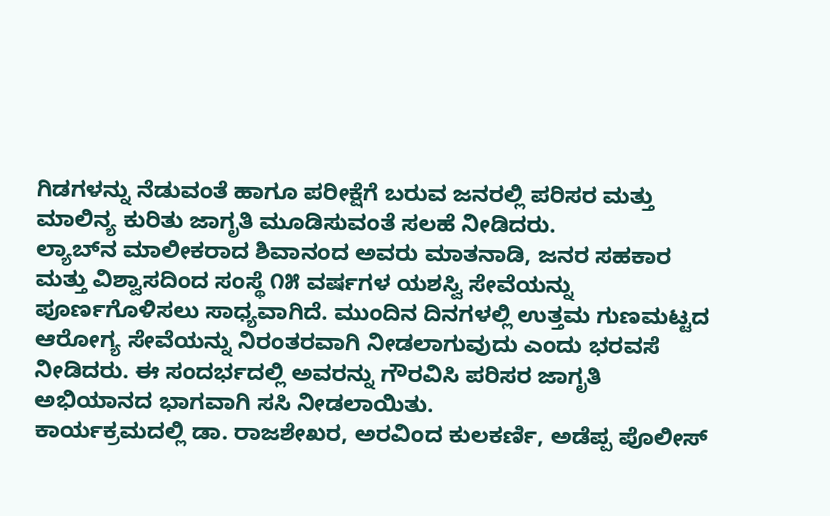ಗಿಡಗಳನ್ನು ನೆಡುವಂತೆ ಹಾಗೂ ಪರೀಕ್ಷೆಗೆ ಬರುವ ಜನರಲ್ಲಿ ಪರಿಸರ ಮತ್ತು ಮಾಲಿನ್ಯ ಕುರಿತು ಜಾಗೃತಿ ಮೂಡಿಸುವಂತೆ ಸಲಹೆ ನೀಡಿದರು.
ಲ್ಯಾಬ್‌ನ ಮಾಲೀಕರಾದ ಶಿವಾನಂದ ಅವರು ಮಾತನಾಡಿ, ಜನರ ಸಹಕಾರ ಮತ್ತು ವಿಶ್ವಾಸದಿಂದ ಸಂಸ್ಥೆ ೧೫ ವರ್ಷಗಳ ಯಶಸ್ವಿ ಸೇವೆಯನ್ನು ಪೂರ್ಣಗೊಳಿಸಲು ಸಾಧ್ಯವಾಗಿದೆ. ಮುಂದಿನ ದಿನಗಳಲ್ಲಿ ಉತ್ತಮ ಗುಣಮಟ್ಟದ ಆರೋಗ್ಯ ಸೇವೆಯನ್ನು ನಿರಂತರವಾಗಿ ನೀಡಲಾಗುವುದು ಎಂದು ಭರವಸೆ ನೀಡಿದರು. ಈ ಸಂದರ್ಭದಲ್ಲಿ ಅವರನ್ನು ಗೌರವಿಸಿ ಪರಿಸರ ಜಾಗೃತಿ ಅಭಿಯಾನದ ಭಾಗವಾಗಿ ಸಸಿ ನೀಡಲಾಯಿತು.
ಕಾರ್ಯಕ್ರಮದಲ್ಲಿ ಡಾ. ರಾಜಶೇಖರ, ಅರವಿಂದ ಕುಲಕರ್ಣಿ, ಅಡೆಪ್ಪ ಪೊಲೀಸ್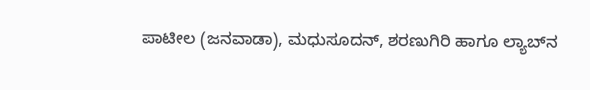ಪಾಟೀಲ (ಜನವಾಡಾ), ಮಧುಸೂದನ್, ಶರಣುಗಿರಿ ಹಾಗೂ ಲ್ಯಾಬ್‌ನ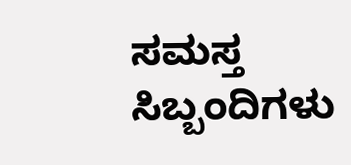ಸಮಸ್ತ ಸಿಬ್ಬಂದಿಗಳು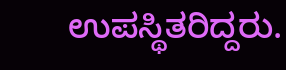ಉಪಸ್ಥಿತರಿದ್ದರು.